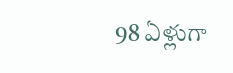98 ఏళ్లుగా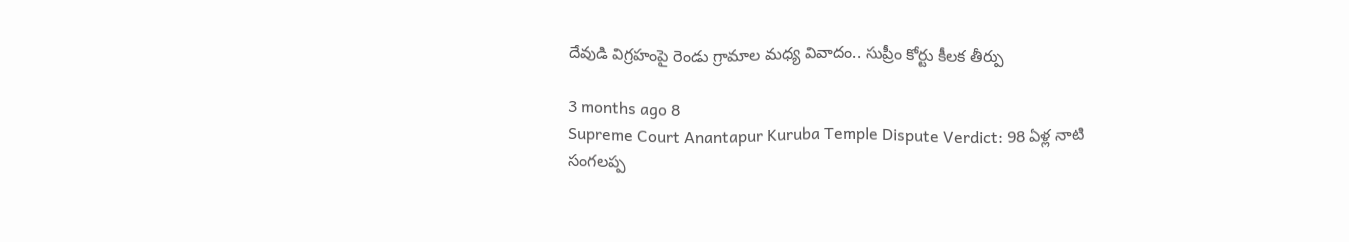దేవుడి విగ్రహంపై రెండు గ్రామాల మధ్య వివాదం.. సుప్రీం కోర్టు కీలక తీర్పు

3 months ago 8
Supreme Court Anantapur Kuruba Temple Dispute Verdict: 98 ఏళ్ల నాటి సంగలప్ప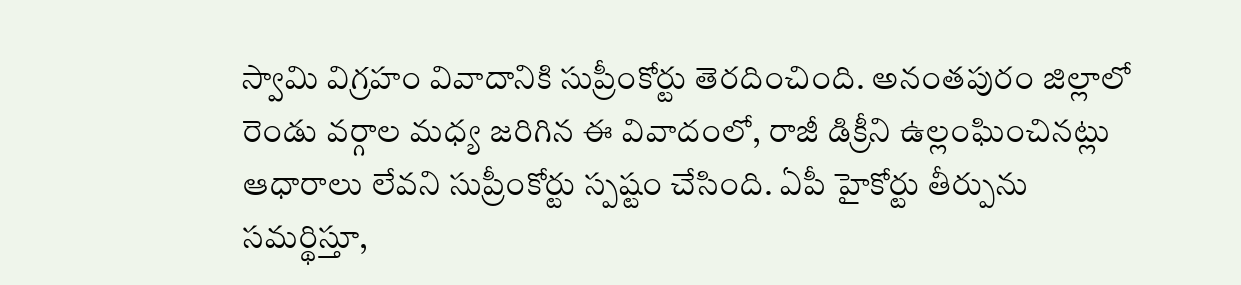స్వామి విగ్రహం వివాదానికి సుప్రీంకోర్టు తెరదించింది. అనంతపురం జిల్లాలో రెండు వర్గాల మధ్య జరిగిన ఈ వివాదంలో, రాజీ డిక్రీని ఉల్లంఘించినట్లు ఆధారాలు లేవని సుప్రీంకోర్టు స్పష్టం చేసింది. ఏపీ హైకోర్టు తీర్పును సమర్థిస్తూ,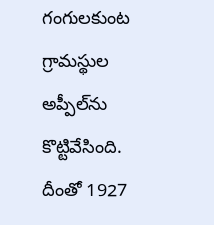గంగులకుంట గ్రామస్థుల అప్పీల్‌ను కొట్టివేసింది. దీంతో 1927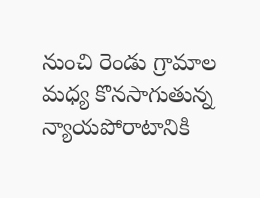నుంచి రెండు గ్రామాల మధ్య కొనసాగుతున్న న్యాయపోరాటానికి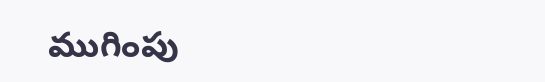ముగింపు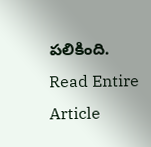పలికింది.
Read Entire Article